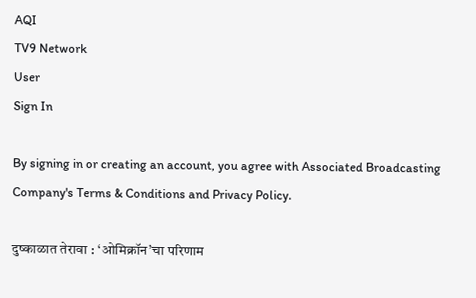AQI
TV9 Network
User
Sign In

By signing in or creating an account, you agree with Associated Broadcasting Company's Terms & Conditions and Privacy Policy.

दुष्काळात तेरावा : ‘ओमिक्रॉन’चा परिणाम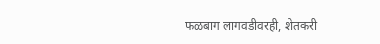फळबाग लागवडीवरही, शेतकरी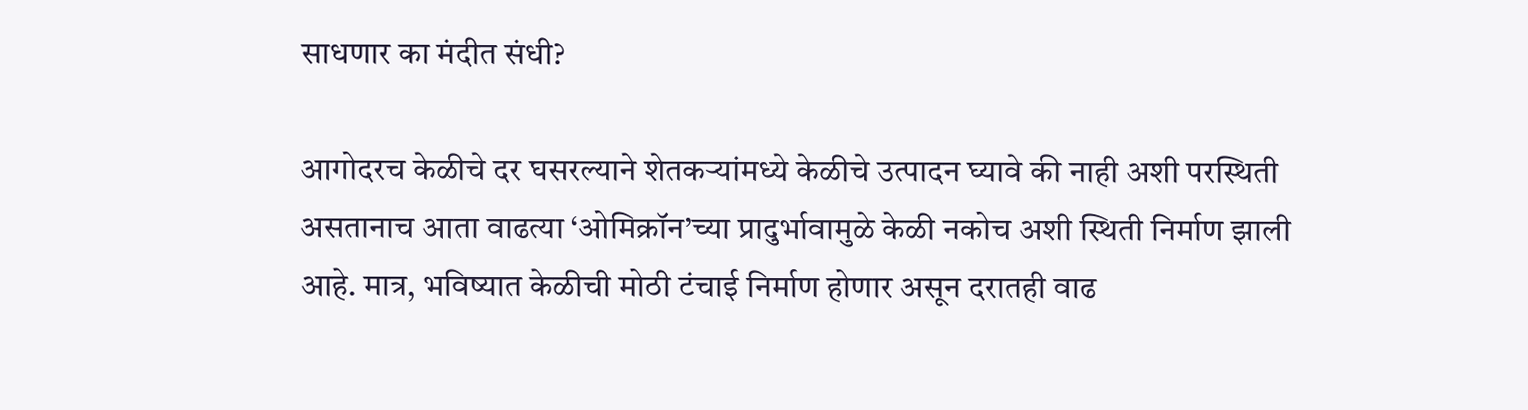साधणार का मंदीत संधी?

आगोदरच केळीचे दर घसरल्याने शेतकऱ्यांमध्ये केळीचे उत्पादन घ्यावे की नाही अशी परस्थिती असतानाच आता वाढत्या ‘ओमिक्रॉन’च्या प्रादुर्भावामुळे केळी नकोच अशी स्थिती निर्माण झाली आहे. मात्र, भविष्यात केळीची मोठी टंचाई निर्माण होणार असून दरातही वाढ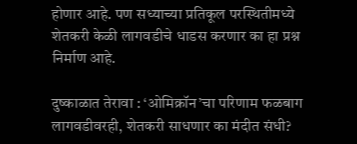होणार आहे. पण सध्याच्या प्रतिकूल परस्थितीमध्ये शेतकरी केळी लागवडीचे धाडस करणार का हा प्रश्न निर्माण आहे.

दुष्काळात तेरावा : ‘ओमिक्रॉन’चा परिणाम फळबाग लागवडीवरही, शेतकरी साधणार का मंदीत संधी?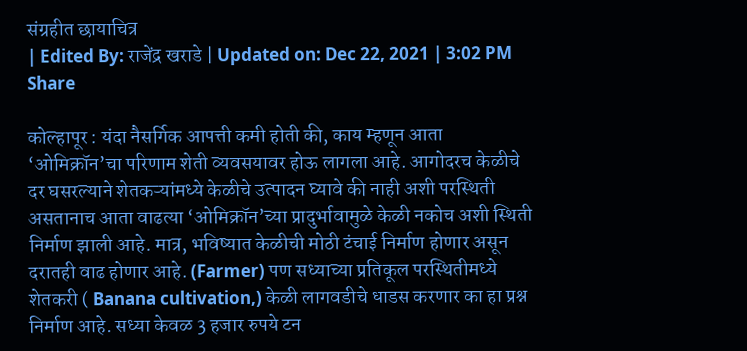संग्रहीत छायाचित्र
| Edited By: राजेंद्र खराडे | Updated on: Dec 22, 2021 | 3:02 PM
Share

कोल्हापूर : यंदा नैसर्गिक आपत्ती कमी होती की, काय म्हणून आता ‘ओमिक्रॉन’चा परिणाम शेती व्यवसयावर होऊ लागला आहे. आगोदरच केळीचे दर घसरल्याने शेतकऱ्यांमध्ये केळीचे उत्पादन घ्यावे की नाही अशी परस्थिती असतानाच आता वाढत्या ‘ओमिक्रॉन’च्या प्रादुर्भावामुळे केळी नकोच अशी स्थिती निर्माण झाली आहे. मात्र, भविष्यात केळीची मोठी टंचाई निर्माण होणार असून दरातही वाढ होणार आहे. (Farmer) पण सध्याच्या प्रतिकूल परस्थितीमध्ये शेतकरी ( Banana cultivation,) केळी लागवडीचे धाडस करणार का हा प्रश्न निर्माण आहे. सध्या केवळ 3 हजार रुपये टन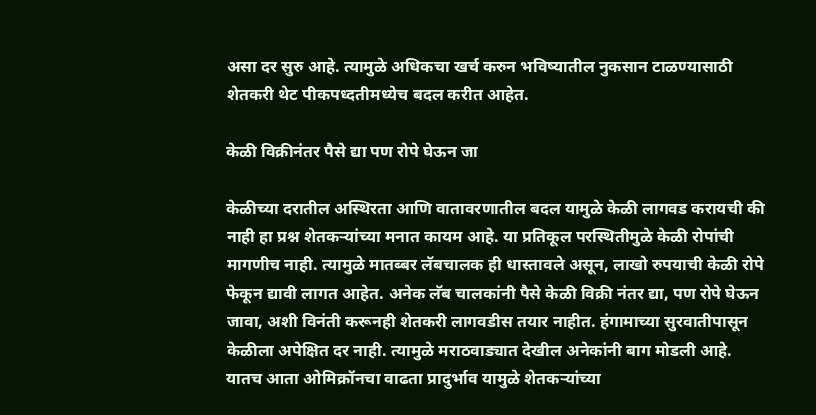असा दर सुरु आहे. त्यामुळे अधिकचा खर्च करुन भविष्यातील नुकसान टाळण्यासाठी शेतकरी थेट पीकपध्दतीमध्येच बदल करीत आहेत.

केळी विक्रीनंतर पैसे द्या पण रोपे घेऊन जा

केळीच्या दरातील अस्थिरता आणि वातावरणातील बदल यामुळे केळी लागवड करायची की नाही हा प्रश्न शेतकऱ्यांच्या मनात कायम आहे. या प्रतिकूल परस्थितीमुळे केळी रोपांची मागणीच नाही. त्यामुळे मातब्बर लॅबचालक ही धास्तावले असून, लाखो रुपयाची केळी रोपे फेकून द्यावी लागत आहेत. अनेक लॅब चालकांनी पैसे केळी विक्री नंतर द्या, पण रोपे घेऊन जावा, अशी विनंती करूनही शेतकरी लागवडीस तयार नाहीत. हंगामाच्या सुरवातीपासून केळीला अपेक्षित दर नाही. त्यामुळे मराठवाड्यात देखील अनेकांनी बाग मोडली आहे. यातच आता ओमिक्रॉनचा वाढता प्रादुर्भाव यामुळे शेतकऱ्यांच्या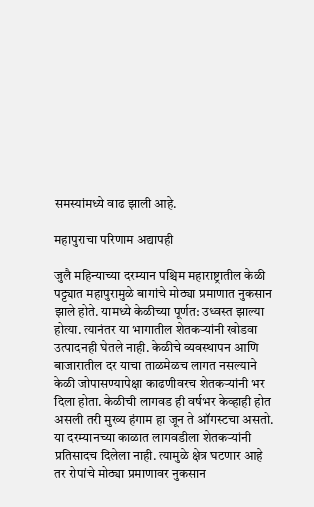समस्यांमध्ये वाढ झाली आहे.

महापुराचा परिणाम अद्यापही

जुलै महिन्याच्या दरम्यान पश्चिम महाराष्ट्रातील केळी पट्ट्यात महापुरामुळे बागांचे मोठ्या प्रमाणात नुकसान झाले होते. यामध्ये केळीच्या पूर्णत: उध्वस्त झाल्या होत्या. त्यानंतर या भागातील शेतकऱ्यांनी खोडवा उत्पादनही घेतले नाही. केळीचे व्यवस्थापन आणि बाजारातील दर याचा ताळमेळच लागत नसल्याने केळी जोपासण्यापेक्षा काढणीवरच शेतकऱ्यांनी भर दिला होता. केळीची लागवड ही वर्षभर केव्हाही होत असली तरी मुख्य हंगाम हा जून ते ऑगस्टचा असतो. या दरम्यानच्या काळात लागवडीला शेतकऱ्यांनी प्रतिसादच दिलेला नाही. त्यामुळे क्षेत्र घटणार आहे तर रोपांचे मोठ्या प्रमाणावर नुकसान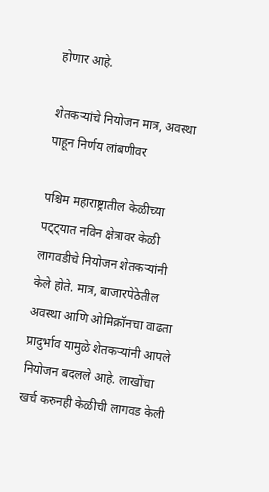होणार आहे.

शेतकऱ्यांचे नियोजन मात्र, अवस्था पाहून निर्णय लांबणीवर

पश्चिम महाराष्ट्रातील केळीच्या पट्ट्यात नविन क्षेत्रावर केळी लागवडीचे नियोजन शेतकऱ्यांनी केले होते. मात्र, बाजारपेठेतील अवस्था आणि ओमिक्रॉनचा वाढता प्रादुर्भाव यामुळे शेतकऱ्यांनी आपले नियोजन बदलले आहे. लाखोंचा खर्च करुनही केळीची लागवड केली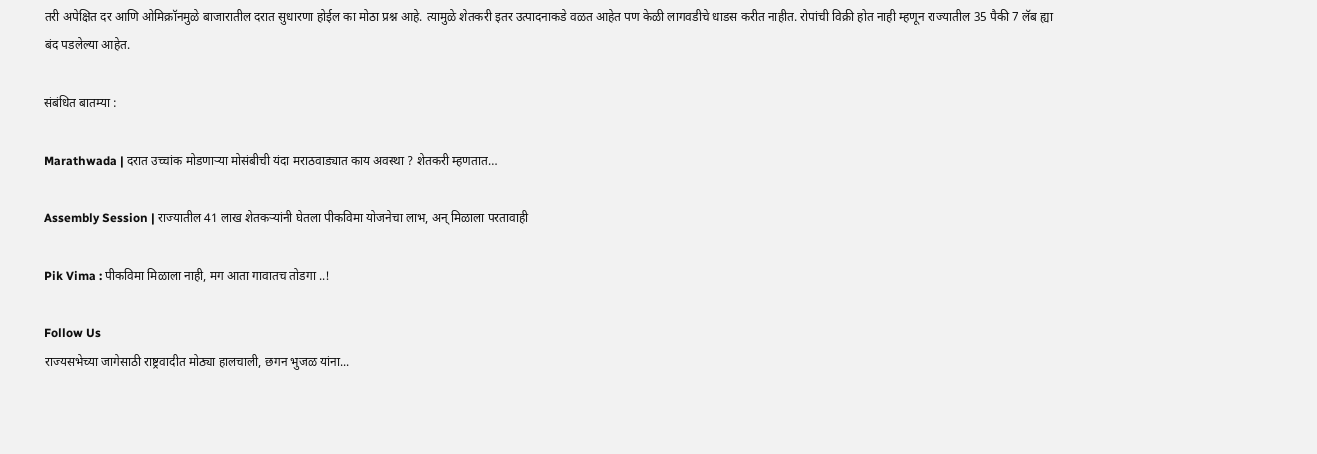तरी अपेक्षित दर आणि ओमिक्रॉनमुळे बाजारातील दरात सुधारणा होईल का मोठा प्रश्न आहे. त्यामुळे शेतकरी इतर उत्पादनाकडे वळत आहेत पण केळी लागवडीचे धाडस करीत नाहीत. रोपांची विक्री होत नाही म्हणून राज्यातील 35 पैकी 7 लॅब ह्या बंद पडलेल्या आहेत.

संबंधित बातम्या :

Marathwada | दरात उच्चांक मोडणाऱ्या मोसंबीची यंदा मराठवाड्यात काय अवस्था ? शेतकरी म्हणतात…

Assembly Session | राज्यातील 41 लाख शेतकऱ्यांनी घेतला पीकविमा योजनेचा लाभ, अन् मिळाला परतावाही

Pik Vima : पीकविमा मिळाला नाही, मग आता गावातच तोडगा ..!

Follow Us
राज्यसभेच्या जागेसाठी राष्ट्रवादीत मोठ्या हालचाली, छगन भुजळ यांना...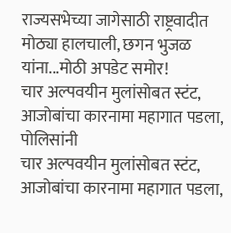राज्यसभेच्या जागेसाठी राष्ट्रवादीत मोठ्या हालचाली, छगन भुजळ यांना...मोठी अपडेट समोर!
चार अल्पवयीन मुलांसोबत स्टंट, आजोबांचा कारनामा महागात पडला, पोलिसांनी
चार अल्पवयीन मुलांसोबत स्टंट, आजोबांचा कारनामा महागात पडला,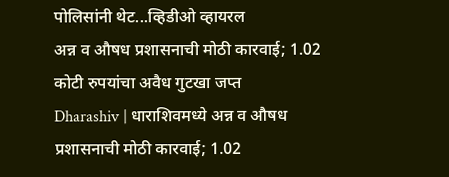पोलिसांनी थेट...व्हिडीओ व्हायरल
अन्न व औषध प्रशासनाची मोठी कारवाई; 1.02 कोटी रुपयांचा अवैध गुटखा जप्त
Dharashiv | धाराशिवमध्ये अन्न व औषध प्रशासनाची मोठी कारवाई; 1.02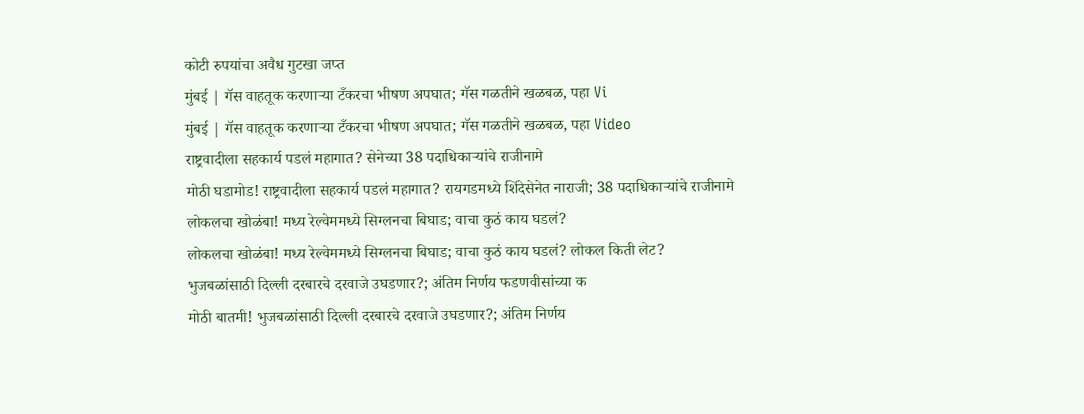कोटी रुपयांचा अवैध गुटखा जप्त
मुंबई | गॅस वाहतूक करणाऱ्या टँकरचा भीषण अपघात; गॅस गळतीने खळबळ, पहा Vi
मुंबई | गॅस वाहतूक करणाऱ्या टँकरचा भीषण अपघात; गॅस गळतीने खळबळ, पहा Video
राष्ट्रवादीला सहकार्य पडलं महागात? सेनेच्या 38 पदाधिकाऱ्यांचे राजीनामे
मोठी घडामोड! राष्ट्रवादीला सहकार्य पडलं महागात? रायगडमध्ये शिंदेसेनेत नाराजी; 38 पदाधिकाऱ्यांचे राजीनामे
लोकलचा खोळंबा! मध्य रेल्वेममध्ये सिग्लनचा बिघाड; वाचा कुठं काय घडलं?
लोकलचा खोळंबा! मध्य रेल्वेममध्ये सिग्लनचा बिघाड; वाचा कुठं काय घडलं? लोकल किती लेट?
भुजबळांसाठी दिल्ली दरबारचे दरवाजे उघडणार?; अंतिम निर्णय फडणवीसांच्या क
मोठी बातमी! भुजबळांसाठी दिल्ली दरबारचे दरवाजे उघडणार?; अंतिम निर्णय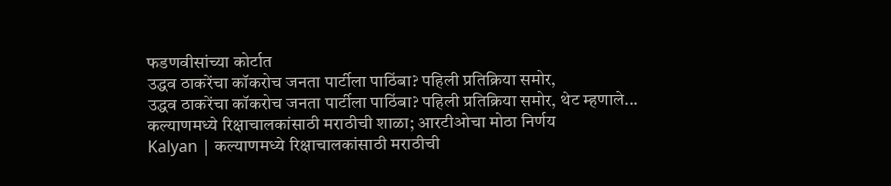फडणवीसांच्या कोर्टात
उद्धव ठाकरेंचा कॉकरोच जनता पार्टीला पाठिंबा? पहिली प्रतिक्रिया समोर,
उद्धव ठाकरेंचा कॉकरोच जनता पार्टीला पाठिंबा? पहिली प्रतिक्रिया समोर, थेट म्हणाले...
कल्याणमध्ये रिक्षाचालकांसाठी मराठीची शाळा; आरटीओचा मोठा निर्णय
Kalyan | कल्याणमध्ये रिक्षाचालकांसाठी मराठीची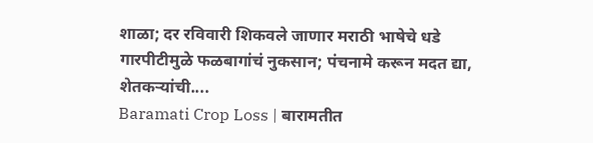शाळा; दर रविवारी शिकवले जाणार मराठी भाषेचे धडे
गारपीटीमुळे फळबागांचं नुकसान; पंचनामे करून मदत द्या, शेतकऱ्यांची....
Baramati Crop Loss | बारामतीत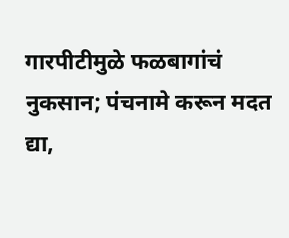गारपीटीमुळे फळबागांचं नुकसान; पंचनामे करून मदत द्या,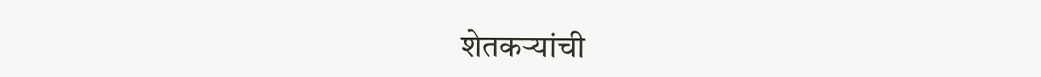शेतकऱ्यांची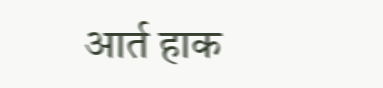आर्त हाक